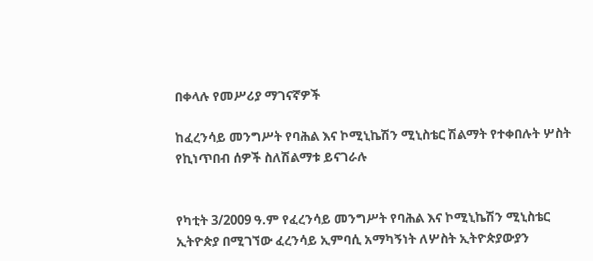በቀላሉ የመሥሪያ ማገናኛዎች

ከፈረንሳይ መንግሥት የባሕል እና ኮሚኒኬሽን ሚኒስቴር ሽልማት የተቀበሉት ሦስት የኪነጥበብ ሰዎች ስለሽልማቱ ይናገራሉ


የካቲት 3/2009 ዓ.ም የፈረንሳይ መንግሥት የባሕል እና ኮሚኒኬሽን ሚኒስቴር ኢትዮጵያ በሚገኘው ፈረንሳይ ኢምባሲ አማካኝነት ለሦስት ኢትዮጵያውያን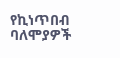የኪነጥበብ ባለሞያዎች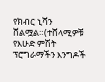የክብር ኒሻን ሸልሟል።(ተሸላሚዎቹ የእሁድ ምሽት ፕሮግራማችን እንግዶች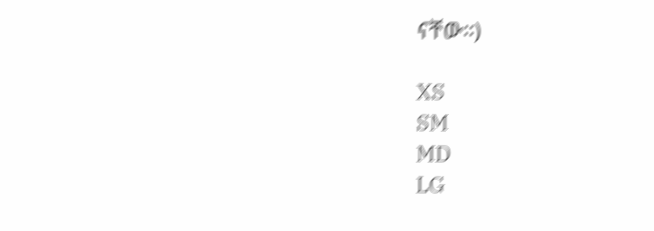ናቸው።)

XS
SM
MD
LG